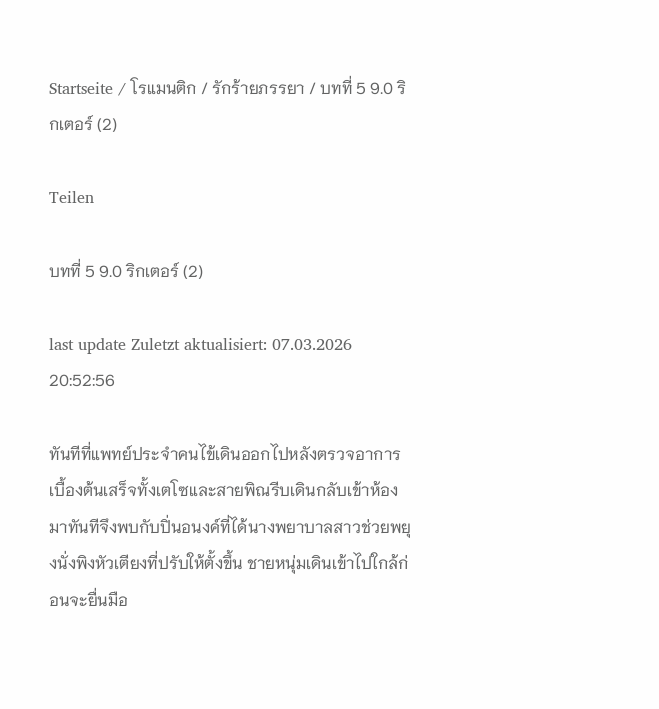Startseite / โรแมนติก / รักร้ายภรรยา / บทที่ 5 9.0 ริกเตอร์ (2)

Teilen

บทที่ 5 9.0 ริกเตอร์ (2)

last update Zuletzt aktualisiert: 07.03.2026 20:52:56

ทันทีที่แพทย์ประจำคนไข้เดินออกไปหลังตรวจอาการเบื้องต้นเสร็จทั้งเตโซและสายพิณรีบเดินกลับเข้าห้องมาทันทีจึงพบกับปิ่นอนงค์ที่ได้นางพยาบาลสาวช่วยพยุงนั่งพิงหัวเตียงที่ปรับให้ตั้งขึ้น ชายหนุ่มเดินเข้าไปใกล้ก่อนจะยื่นมือ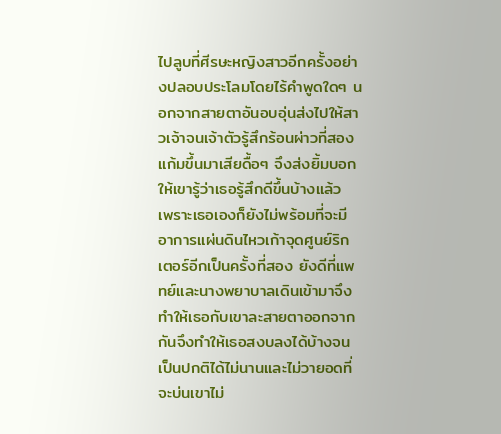ไปลูบที่ศีรษะหญิงสาวอีกครั้งอย่างปลอบประโลมโดยไร้คำพูดใดๆ นอกจากสายตาอันอบอุ่นส่งไปให้สาวเจ้าจนเจ้าตัวรู้สึกร้อนผ่าวที่สองแก้มขึ้นมาเสียดื้อๆ จึงส่งยิ้มบอกให้เขารู้ว่าเธอรู้สึกดีขึ้นบ้างแล้ว เพราะเธอเองก็ยังไม่พร้อมที่จะมีอาการแผ่นดินไหวเก้าจุดศูนย์ริกเตอร์อีกเป็นครั้งที่สอง ยังดีที่แพทย์และนางพยาบาลเดินเข้ามาจึงทำให้เธอกับเขาละสายตาออกจากกันจึงทำให้เธอสงบลงได้บ้างจนเป็นปกติได้ไม่นานและไม่วายอดที่จะบ่นเขาไม่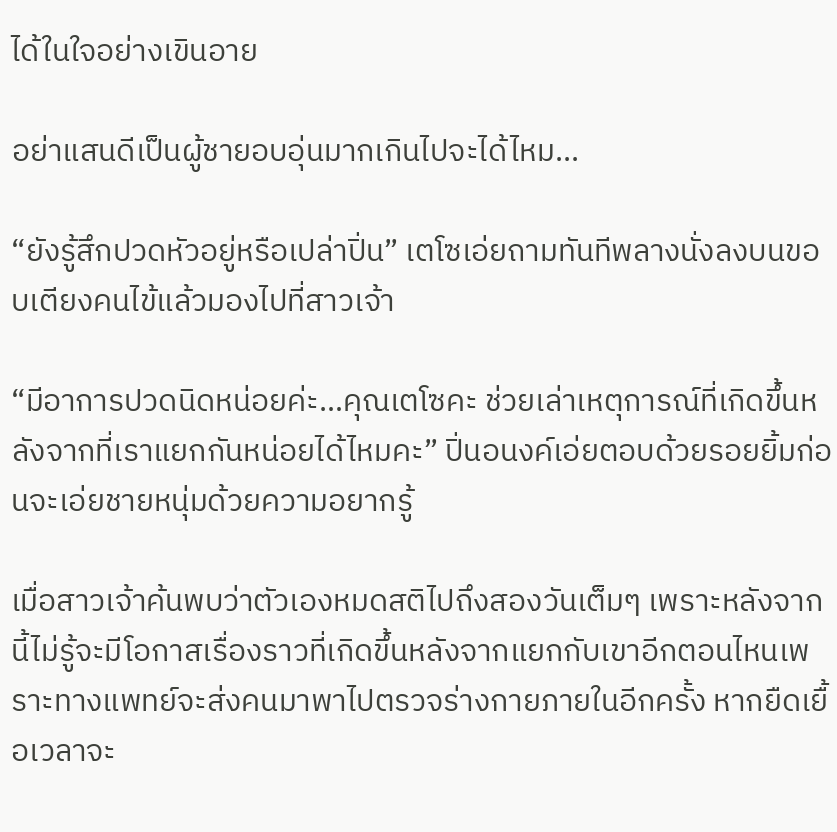ได้ในใจอย่างเขินอาย

อย่าแสนดีเป็นผู้ชายอบอุ่นมากเกินไปจะได้ไหม...

“ยังรู้สึกปวดหัวอยู่หรือเปล่าปิ่น” เตโซเอ่ยถามทันทีพลางนั่งลงบนขอบเตียงคนไข้แล้วมองไปที่สาวเจ้า

“มีอาการปวดนิดหน่อยค่ะ…คุณเตโซคะ ช่วยเล่าเหตุการณ์ที่เกิดขึ้นหลังจากที่เราแยกกันหน่อยได้ไหมคะ” ปิ่นอนงค์เอ่ยตอบด้วยรอยยิ้มก่อนจะเอ่ยชายหนุ่มด้วยความอยากรู้

เมื่อสาวเจ้าค้นพบว่าตัวเองหมดสติไปถึงสองวันเต็มๆ เพราะหลังจากนี้ไม่รู้จะมีโอกาสเรื่องราวที่เกิดขึ้นหลังจากแยกกับเขาอีกตอนไหนเพราะทางแพทย์จะส่งคนมาพาไปตรวจร่างกายภายในอีกครั้ง หากยืดเยื้อเวลาจะ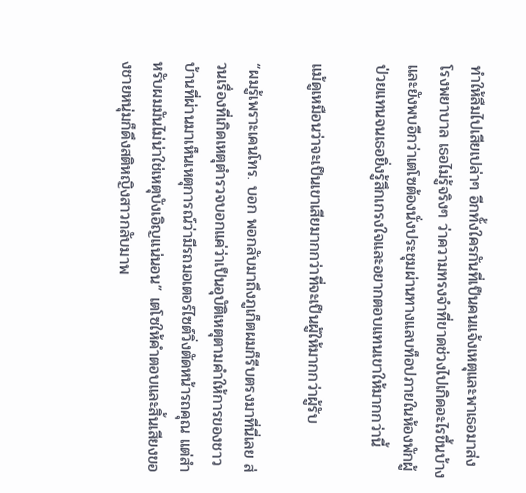ทำให้ลืมไปเสียเปล่าๆ อีกทั้งใครกันที่เป็นคนแจ้งเหตุและพาเธอมาส่งโรงพยาบาล เธอไม่รู้จริงๆ ว่าความทรงจำที่ขาดช่วงไปเกิดอะไรขึ้นบ้างและยังพบอีกว่าเตโซต้องนั่งประชุมผ่านทางแลบท็อปภายในห้องพักผู้ป่วยแทนจนเธอยิ่งรู้สึกเกรงใจและอยากตอบแทนเขาให้มากกว่านี้

แม้ดูเหมือนว่าจะเป็นเขาเสียมากกว่าที่จะเป็นผู้ให้มากกว่าผู้รับ

“ผมรู้เพราะเคนโทร. บอก พอกลับมาถึงภูเก็ตผมก็รีบตรงมาที่นี่เลย ส่วนเรื่องที่เกิดเหตุตำรวจบอกแค่ว่าเป็นอุบัติเหตุตามคำให้การของชาวบ้านที่ผ่านมาเห็นเหตุการณ์ว่ามีรถมอเตอร์ไซต์วิ่งตัดหน้ารถคุณ แต่สำหรับผมมันไม่น่าใช่เหตุบังเอิญแน่นอน” เตโซให้คำตอบและสิ้นเสียงของชายหนุ่มก็ดึงสติหญิงสาวกลับมาพ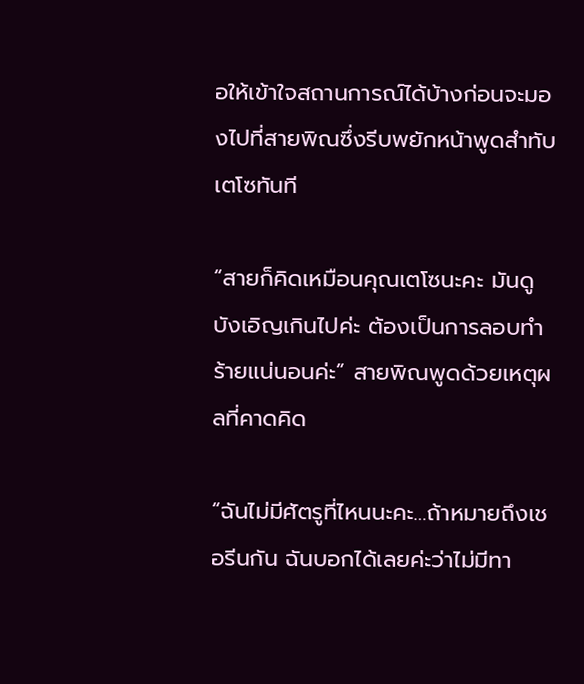อให้เข้าใจสถานการณ์ได้บ้างก่อนจะมองไปที่สายพิณซึ่งรีบพยักหน้าพูดสำทับเตโซทันที

“สายก็คิดเหมือนคุณเตโซนะคะ มันดูบังเอิญเกินไปค่ะ ต้องเป็นการลอบทำร้ายแน่นอนค่ะ” สายพิณพูดด้วยเหตุผลที่คาดคิด

“ฉันไม่มีศัตรูที่ไหนนะคะ…ถ้าหมายถึงเชอรีนกัน ฉันบอกได้เลยค่ะว่าไม่มีทา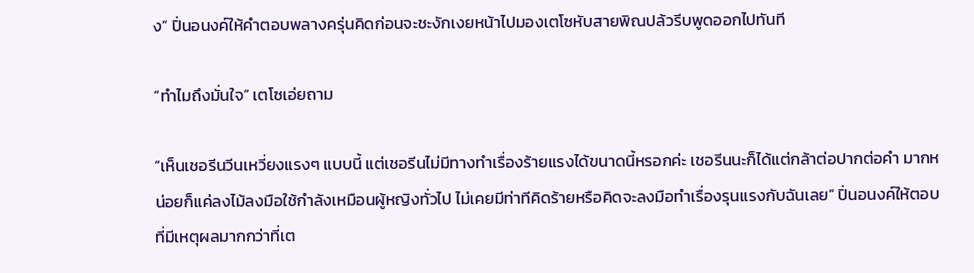ง” ปิ่นอนงค์ให้คำตอบพลางครุ่นคิดก่อนจะชะงักเงยหน้าไปมองเตโซหับสายพิณปล้วรีบพูดออกไปทันที

“ทำไมถึงมั่นใจ” เตโซเอ่ยถาม

“เห็นเชอรีนวีนเหวี่ยงแรงๆ แบบนี้ แต่เชอรีนไม่มีทางทำเรื่องร้ายแรงได้ขนาดนี้หรอกค่ะ เชอรีนนะก็ได้แต่กล้าต่อปากต่อคำ มากหน่อยก็แค่ลงไม้ลงมือใช้กำลังเหมือนผู้หญิงทั่วไป ไม่เคยมีท่าทีคิดร้ายหรือคิดจะลงมือทำเรื่องรุนแรงกับฉันเลย” ปิ่นอนงค์ให้ตอบที่มีเหตุผลมากกว่าที่เต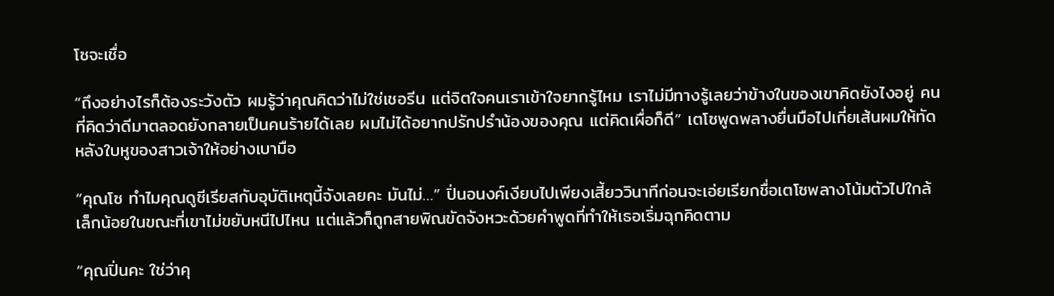โซจะเชื่อ

“ถึงอย่างไรก็ต้องระวังตัว ผมรู้ว่าคุณคิดว่าไม่ใช่เชอรีน แต่จิตใจคนเราเข้าใจยากรู้ไหม เราไม่มีทางรู้เลยว่าข้างในของเขาคิดยังไงอยู่ คนที่คิดว่าดีมาตลอดยังกลายเป็นคนร้ายได้เลย ผมไม่ได้อยากปรักปรำน้องของคุณ แต่คิดเผื่อก็ดี” เตโซพูดพลางยื่นมือไปเกี่ยเส้นผมให้ทัดหลังใบหูของสาวเจ้าให้อย่างเบามือ

“คุณโซ ทำไมคุณดูซีเรียสกับอุบัติเหตุนี้จังเลยคะ มันไม่…” ปิ่นอนงค์เงียบไปเพียงเสี้ยววินาทีก่อนจะเอ่ยเรียกชื่อเตโซพลางโน้มตัวไปใกล้เล็กน้อยในขณะที่เขาไม่ขยับหนีไปไหน แต่แล้วก็ถูกสายพิณขัดจังหวะด้วยคำพูดที่ทำให้เธอเริ่มฉุกคิดตาม

“คุณปิ่นคะ ใช่ว่าคุ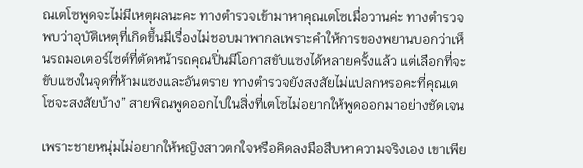ณเตโซพูดจะไม่มีเหตุผลนะคะ ทางตำรวจเข้ามาหาคุณเตโซเมื่อวานค่ะ ทางตำรวจพบว่าอุบัติเหตุที่เกิดขึ้นมีเรื่องไม่ชอบมาพากลเพราะคำให้การของพยานบอกว่าเห็นรถมอเตอร์ไซต์ที่ตัดหน้ารถคุณปิ่นมีโอกาสขับแซงได้หลายครั้งแล้ว แต่เลือกที่จะขับแซงในจุดที่ห้ามแซงและอันตราย ทางตำรวจยังสงสัยไม่แปลกหรอคะที่คุณเตโซจะสงสัยบ้าง” สายพิณพูดออกไปในสิ่งที่เตโซไม่อยากให้พูดออกมาอย่างชัดเจน

เพราะชายหนุ่มไม่อยากให้หญิงสาวตกใจหรือคิดลงมือสืบหาความจริงเอง เขาเพีย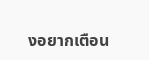งอยากเตือน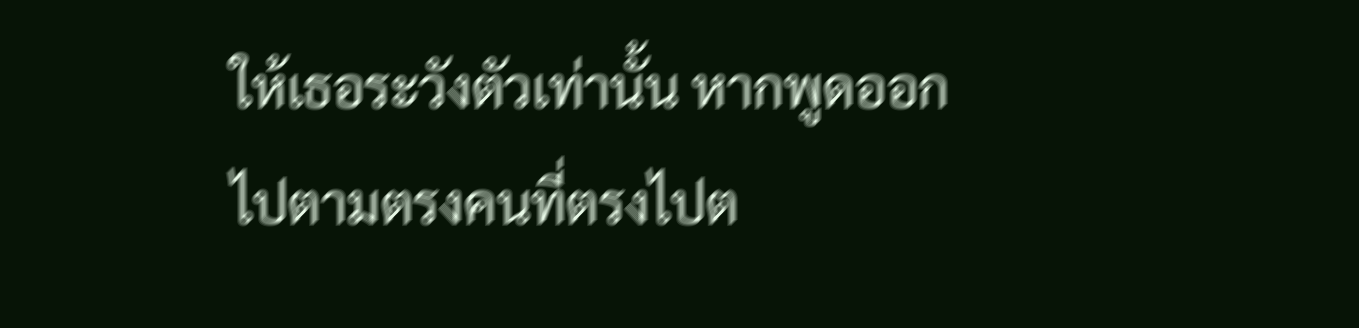ให้เธอระวังตัวเท่านั้น หากพูดออกไปตามตรงคนที่ตรงไปต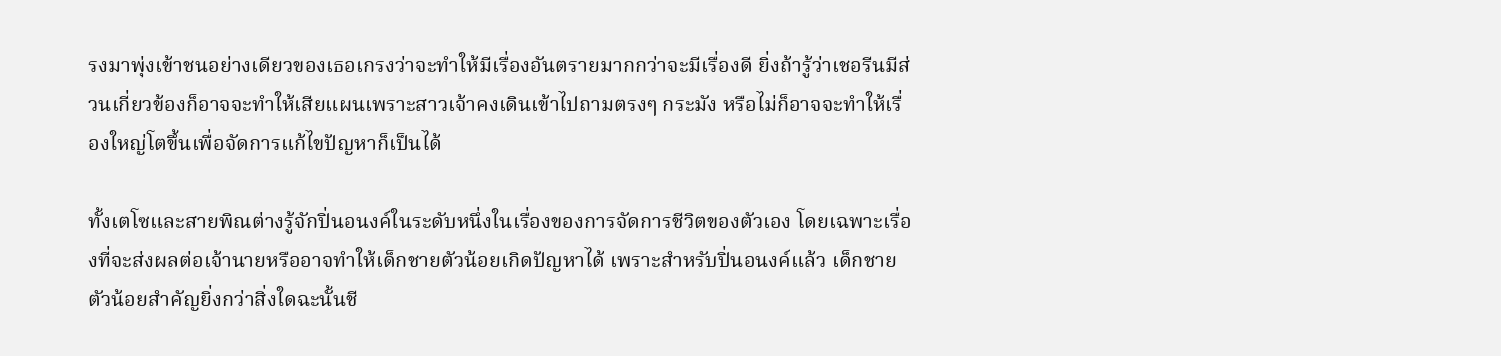รงมาพุ่งเข้าชนอย่างเดียวของเธอเกรงว่าจะทำให้มีเรื่องอันตรายมากกว่าจะมีเรื่องดี ยิ่งถ้ารู้ว่าเชอรีนมีส่วนเกี่ยวข้องก็อาจจะทำให้เสียแผนเพราะสาวเจ้าคงเดินเข้าไปถามตรงๆ กระมัง หรือไม่ก็อาจจะทำให้เรื่องใหญ่โตขึ้นเพื่อจัดการแก้ไขปัญหาก็เป็นได้

ทั้งเตโซและสายพิณต่างรู้จักปิ่นอนงค์ในระดับหนึ่งในเรื่องของการจัดการชีวิตของตัวเอง โดยเฉพาะเรื่องที่จะส่งผลต่อเจ้านายหรืออาจทำให้เด็กชายตัวน้อยเกิดปัญหาได้ เพราะสำหรับปิ่นอนงค์แล้ว เด็กชายตัวน้อยสำคัญยิ่งกว่าสิ่งใดฉะนั้นชี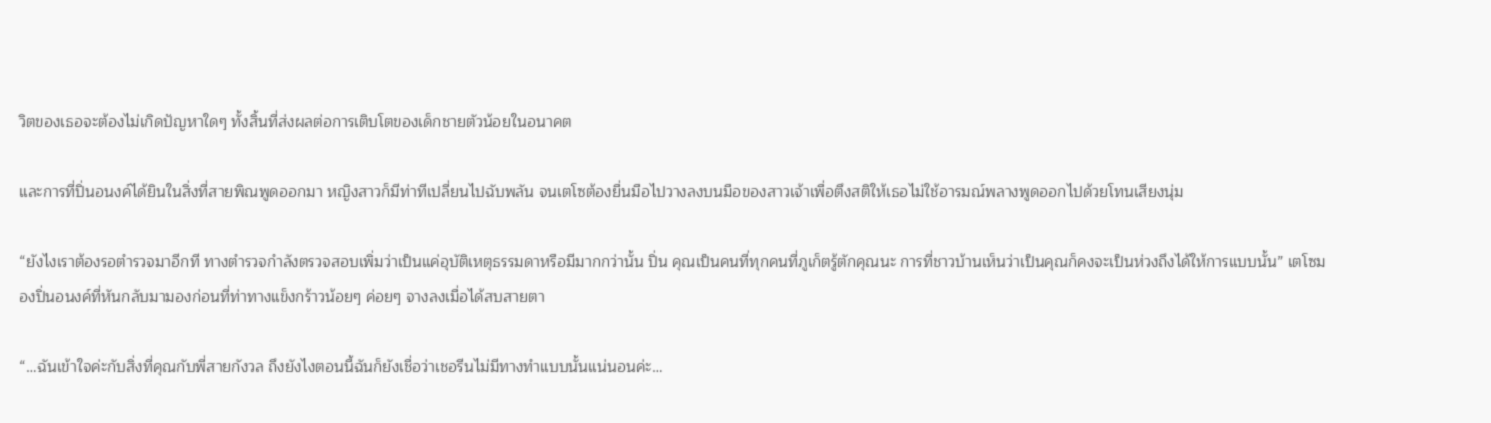วิตของเธอจะต้องไม่เกิดปัญหาใดๆ ทั้งสิ้นที่ส่งผลต่อการเติบโตของเด็กชายตัวน้อยในอนาคต

และการที่ปิ่นอนงค์ได้ยินในสิ่งที่สายพิณพูดออกมา หญิงสาวก็มีท่าทีเปลี่ยนไปฉับพลัน จนเตโซต้องยื่นมือไปวางลงบนมือของสาวเจ้าเพื่อตึงสติให้เธอไม่ใช้อารมณ์พลางพูดออกไปด้วยโทนเสียงนุ่ม

“ยังไงเราต้องรอตำรวจมาอีกที ทางตำรวจกำลังตรวจสอบเพิ่มว่าเป็นแค่อุบัติเหตุธรรมดาหรือมีมากกว่านั้น ปิ่น คุณเป็นคนที่ทุกคนที่ภูเก็ตรู้ตักคุณนะ การที่ชาวบ้านเห็นว่าเป็นคุณก็คงจะเป็นห่วงถึงได้ให้การแบบนั้น” เตโซมองปิ่นอนงค์ที่หันกลับมามองก่อนที่ท่าทางแข็งกร้าวน้อยๆ ค่อยๆ จางลงเมื่อได้สบสายตา

“…ฉันเข้าใจค่ะกับสิ่งที่คุณกับพี่สายกังวล ถึงยังไงตอนนี้ฉันก็ยังเชื่อว่าเชอรีนไม่มีทางทำแบบนั้นแน่นอนค่ะ…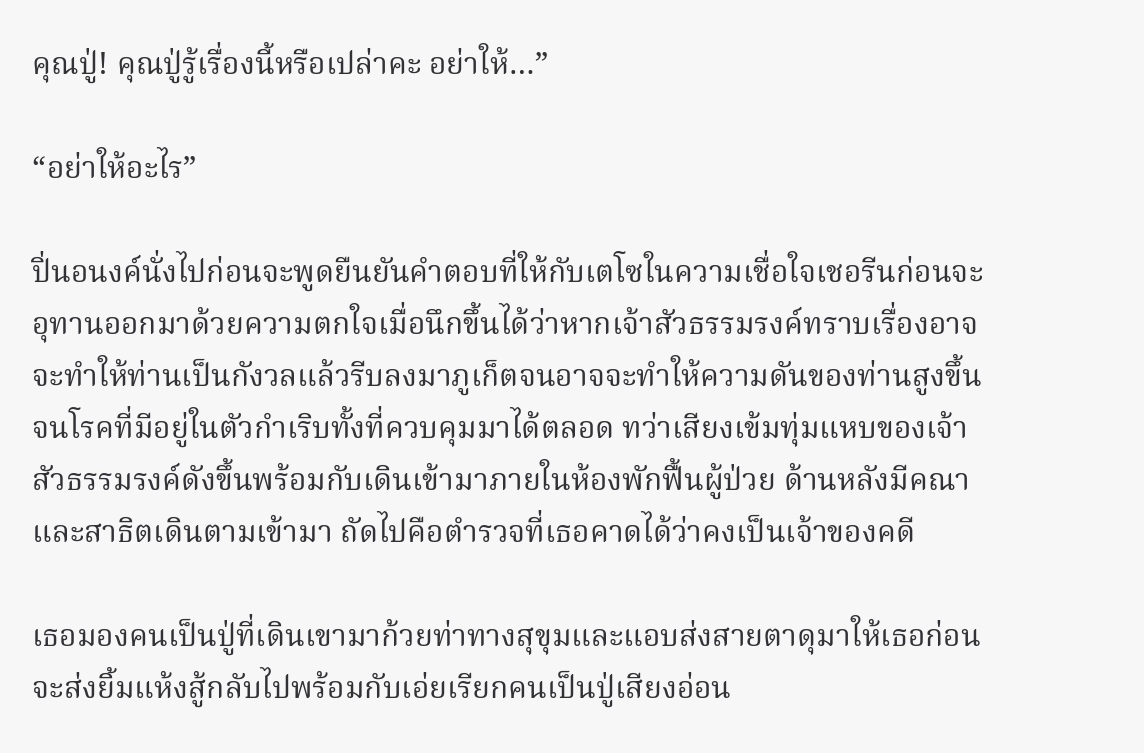คุณปู่! คุณปู่รู้เรื่องนี้หรือเปล่าคะ อย่าให้…”

“อย่าให้อะไร”

ปิ่นอนงค์นั่งไปก่อนจะพูดยืนยันคำตอบที่ให้กับเตโซในความเชื่อใจเชอรีนก่อนจะอุทานออกมาด้วยความตกใจเมื่อนึกขึ้นได้ว่าหากเจ้าสัวธรรมรงค์ทราบเรื่องอาจจะทำให้ท่านเป็นกังวลแล้วรีบลงมาภูเก็ตจนอาจจะทำให้ความดันของท่านสูงขึ้นจนโรคที่มีอยู่ในตัวกำเริบทั้งที่ควบคุมมาได้ตลอด ทว่าเสียงเข้มทุ่มแหบของเจ้าสัวธรรมรงค์ดังขึ้นพร้อมกับเดินเข้ามาภายในห้องพักฟื้นผู้ป่วย ด้านหลังมีคณาและสาธิตเดินตามเข้ามา ถัดไปคือตำรวจที่เธอคาดได้ว่าคงเป็นเจ้าของคดี

เธอมองคนเป็นปู่ที่เดินเขามาก้วยท่าทางสุขุมและแอบส่งสายตาดุมาให้เธอก่อนจะส่งยิ้มแห้งสู้กลับไปพร้อมกับเอ่ยเรียกคนเป็นปู่เสียงอ่อน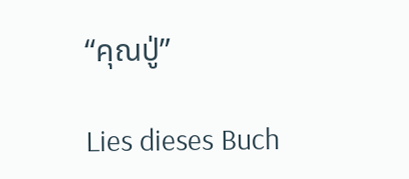“คุณปู่”

Lies dieses Buch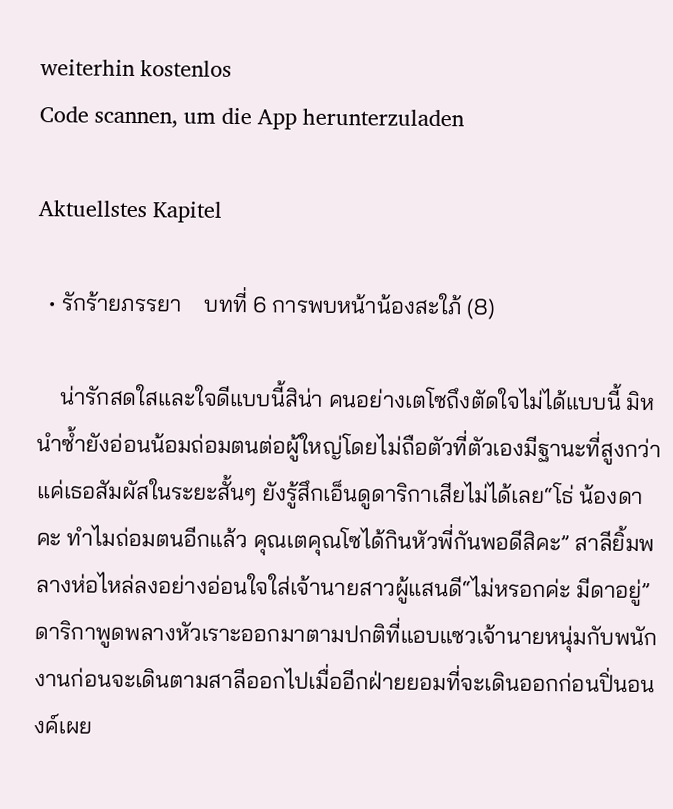weiterhin kostenlos
Code scannen, um die App herunterzuladen

Aktuellstes Kapitel

  • รักร้ายภรรยา    บทที่ 6 การพบหน้าน้องสะใภ้ (8)

    น่ารักสดใสและใจดีแบบนี้สิน่า คนอย่างเตโซถึงตัดใจไม่ได้แบบนี้ มิหนำซ้ำยังอ่อนน้อมถ่อมตนต่อผู้ใหญ่โดยไม่ถือตัวที่ตัวเองมีฐานะที่สูงกว่า แค่เธอสัมผัสในระยะสั้นๆ ยังรู้สึกเอ็นดูดาริกาเสียไม่ได้เลย“โธ่ น้องดาคะ ทำไมถ่อมตนอีกแล้ว คุณเตคุณโซได้กินหัวพี่กันพอดีสิคะ” สาลียิ้มพลางห่อไหล่ลงอย่างอ่อนใจใส่เจ้านายสาวผู้แสนดี“ไม่หรอกค่ะ มีดาอยู่” ดาริกาพูดพลางหัวเราะออกมาตามปกติที่แอบแซวเจ้านายหนุ่มกับพนักงานก่อนจะเดินตามสาลีออกไปเมื่ออีกฝ่ายยอมที่จะเดินออกก่อนปิ่นอนงค์เผย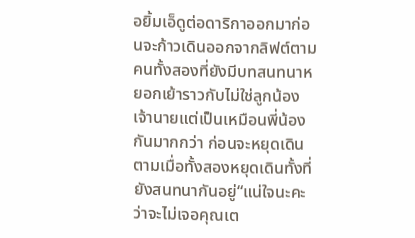อยิ้มเอ็ดูต่อดาริกาออกมาก่อนจะก้าวเดินออกจากลิฟต์ตามคนทั้งสองที่ยังมีบทสนทนาหยอกเย้าราวกับไม่ใช่ลูกน้องเจ้านายแต่เป็นเหมือนพี่น้องกันมากกว่า ก่อนจะหยุดเดินตามเมื่อทั้งสองหยุดเดินทั้งที่ยังสนทนากันอยู่“แน่ใจนะคะว่าจะไม่เจอคุณเต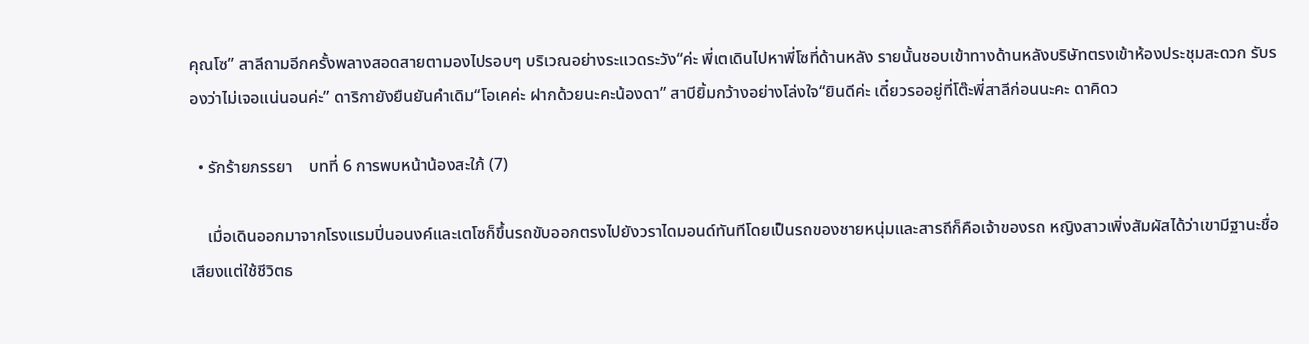คุณโซ” สาลีถามอีกครั้งพลางสอดสายตามองไปรอบๆ บริเวณอย่างระแวดระวัง“ค่ะ พี่เตเดินไปหาพี่โซที่ด้านหลัง รายนั้นชอบเข้าทางด้านหลังบริษัทตรงเข้าห้องประชุมสะดวก รับรองว่าไม่เจอแน่นอนค่ะ” ดาริกายังยืนยันคำเดิม“โอเคค่ะ ฝากด้วยนะคะน้องดา” สาบียิ้มกว้างอย่างโล่งใจ“ยินดีค่ะ เดี๋ยวรออยู่ที่โต๊ะพี่สาลีก่อนนะคะ ดาคิดว

  • รักร้ายภรรยา    บทที่ 6 การพบหน้าน้องสะใภ้ (7)

    เมื่อเดินออกมาจากโรงแรมปิ่นอนงค์และเตโซก็ขึ้นรถขับออกตรงไปยังวราไดมอนด์ทันทีโดยเป็นรถของชายหนุ่มและสารถีก็คือเจ้าของรถ หญิงสาวเพิ่งสัมผัสได้ว่าเขามีฐานะชื่อเสียงแต่ใช้ชีวิตธ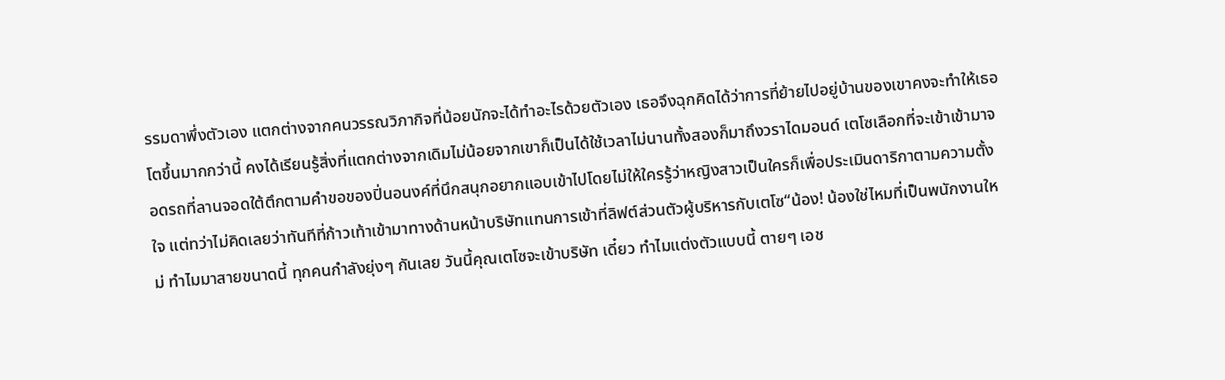รรมดาพึ่งตัวเอง แตกต่างจากคนวรรณวิภากิจที่น้อยนักจะได้ทำอะไรด้วยตัวเอง เธอจึงฉุกคิดได้ว่าการที่ย้ายไปอยู่บ้านของเขาคงจะทำให้เธอโตขึ้นมากกว่านี้ คงได้เรียนรู้สิ่งที่แตกต่างจากเดิมไม่น้อยจากเขาก็เป็นได้ใช้เวลาไม่นานทั้งสองก็มาถึงวราไดมอนด์ เตโซเลือกที่จะเข้าเข้ามาจอดรถที่ลานจอดใต้ตึกตามคำขอของปิ่นอนงค์ที่นึกสนุกอยากแอบเข้าไปโดยไม่ให้ใครรู้ว่าหญิงสาวเป็นใครก็เพื่อประเมินดาริกาตามความตั้งใจ แต่ทว่าไม่คิดเลยว่าทันทีที่ก้าวเท้าเข้ามาทางด้านหน้าบริษัทแทนการเข้าที่ลิฟต์ส่วนตัวผู้บริหารกับเตโซ“น้อง! น้องใช่ไหมที่เป็นพนักงานใหม่ ทำไมมาสายขนาดนี้ ทุกคนกำลังยุ่งๆ กันเลย วันนี้คุณเตโซจะเข้าบริษัท เดี๋ยว ทำไมแต่งตัวแบบนี้ ตายๆ เอช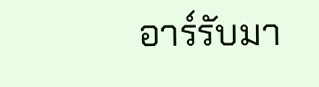อาร์รับมา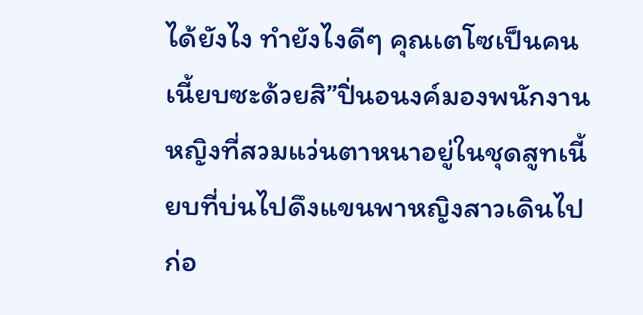ได้ยังไง ทำยังไงดีๆ คุณเตโซเป็นคนเนี้ยบซะด้วยสิ”ปิ่นอนงค์มองพนักงานหญิงที่สวมแว่นตาหนาอยู่ในชุดสูทเนี้ยบที่บ่นไปดึงแขนพาหญิงสาวเดินไปก่อ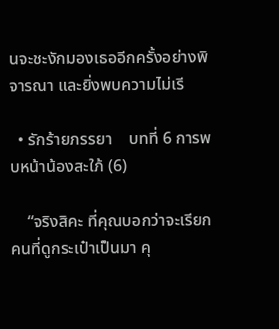นจะชะงักมองเธออีกครั้งอย่างพิจารณา และยิ่งพบความไม่เรี

  • รักร้ายภรรยา    บทที่ 6 การพบหน้าน้องสะใภ้ (6)

    “จริงสิคะ ที่คุณบอกว่าจะเรียกคนที่ดูกระเป๋าเป็นมา คุ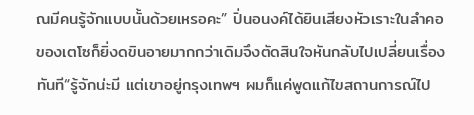ณมีคนรู้จักแบบนั้นด้วยเหรอคะ” ปิ่นอนงค์ได้ยินเสียงหัวเราะในลำคอของเตโซก็ยิ่งดขินอายมากกว่าเดิมจึงตัดสินใจหันกลับไปเปลี่ยนเรื่องทันที“รู้จักน่ะมี แต่เขาอยู่กรุงเทพฯ ผมก็แค่พูดแก้ไขสถานการณ์ไป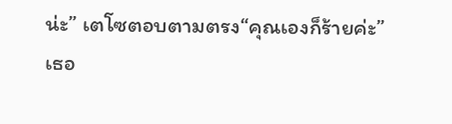น่ะ” เตโซตอบตามตรง“คุณเองก็ร้ายค่ะ” เธอ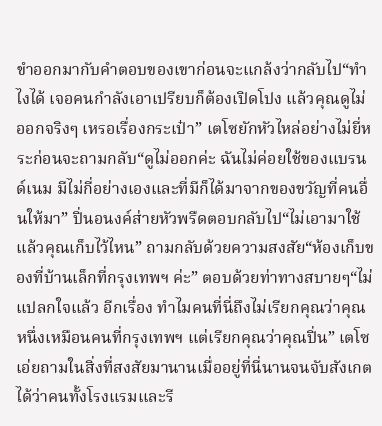ขำออกมากับคำตอบของเขาก่อนจะแกล้งว่ากลับไป“ทำไงได้ เจอคนกำลังเอาเปรียบก็ต้องเปิดโปง แล้วคุณดูไม่ออกจริงๆ เหรอเรื่องกระเป๋า” เตโซยักหัวไหล่อย่างไม่ยี่หระก่อนจะถามกลับ“ดูไม่ออกค่ะ ฉันไม่ค่อยใช้ของแบรนด์เนม มีไม่กี่อย่างเองและที่มีก็ได้มาจากของขวัญที่คนอื่นให้มา” ปิ่นอนงค์ส่ายหัวพรืดตอบกลับไป“ไม่เอามาใช้แล้วคุณเก็บไว้ไหน” ถามกลับด้วยความสงสัย“ห้องเก็บของที่บ้านเล็กที่กรุงเทพฯ ค่ะ” ตอบด้วยท่าทางสบายๆ“ไม่แปลกใจแล้ว อีกเรื่อง ทำไมคนที่นี่ถึงไม่เรียกคุณว่าคุณหนึ่งเหมือนคนที่กรุงเทพฯ แต่เรียกคุณว่าคุณปิ่น” เตโซเอ่ยถามในสิ่งที่สงสัยมานานเมื่ออยู่ที่นี่นานจนจับสังเกตได้ว่าคนทั้งโรงแรมและรี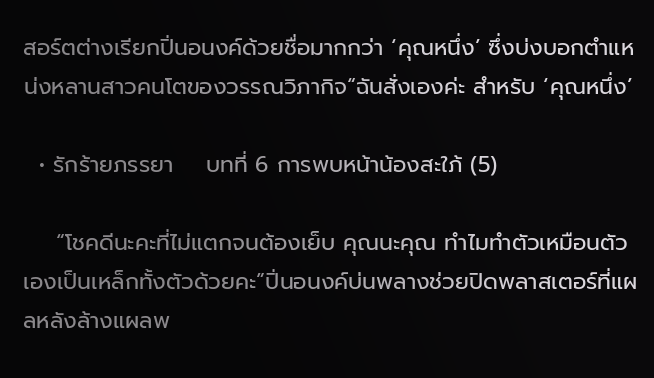สอร์ตต่างเรียกปิ่นอนงค์ด้วยชื่อมากกว่า ‘คุณหนึ่ง’ ซึ่งบ่งบอกตำแหน่งหลานสาวคนโตของวรรณวิภากิจ“ฉันสั่งเองค่ะ สำหรับ ‘คุณหนึ่ง’

  • รักร้ายภรรยา    บทที่ 6 การพบหน้าน้องสะใภ้ (5)

    “โชคดีนะคะที่ไม่แตกจนต้องเย็บ คุณนะคุณ ทำไมทำตัวเหมือนตัวเองเป็นเหล็กทั้งตัวด้วยคะ”ปิ่นอนงค์บ่นพลางช่วยปิดพลาสเตอร์ที่แผลหลังล้างแผลพ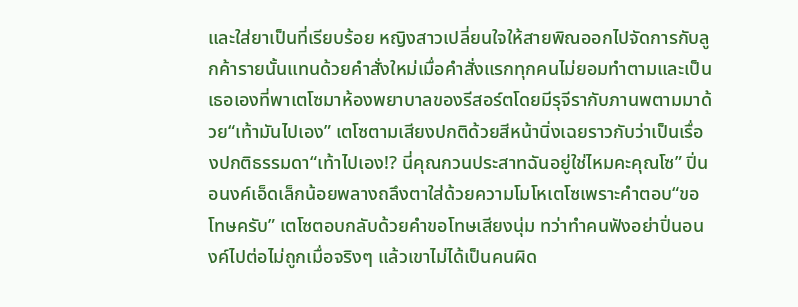และใส่ยาเป็นที่เรียบร้อย หญิงสาวเปลี่ยนใจให้สายพิณออกไปจัดการกับลูกค้ารายนั้นแทนด้วยคำสั่งใหม่เมื่อคำสั่งแรกทุกคนไม่ยอมทำตามและเป็นเธอเองที่พาเตโซมาห้องพยาบาลของรีสอร์ตโดยมีรุจีรากับภานพตามมาด้วย“เท้ามันไปเอง” เตโซตามเสียงปกติด้วยสีหน้านิ่งเฉยราวกับว่าเป็นเรื่องปกติธรรมดา“เท้าไปเอง!? นี่คุณกวนประสาทฉันอยู่ใช่ไหมคะคุณโซ” ปิ่นอนงค์เอ็ดเล็กน้อยพลางถลึงตาใส่ด้วยความโมโหเตโซเพราะคำตอบ“ขอโทษครับ” เตโซตอบกลับด้วยคำขอโทษเสียงนุ่ม ทว่าทำคนฟังอย่าปิ่นอนงค์ไปต่อไม่ถูกเมื่อจริงๆ แล้วเขาไม่ได้เป็นคนผิด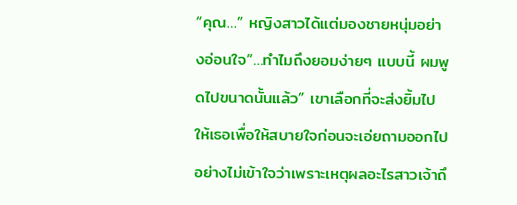“คุณ…” หญิงสาวได้แต่มองชายหนุ่มอย่างอ่อนใจ“…ทำไมถึงยอมง่ายๆ แบบนี้ ผมพูดไปขนาดนั้นแล้ว” เขาเลือกที่จะส่งยิ้มไปให้เธอเพื่อให้สบายใจก่อนจะเอ่ยถามออกไปอย่างไม่เข้าใจว่าเพราะเหตุผลอะไรสาวเจ้าถึ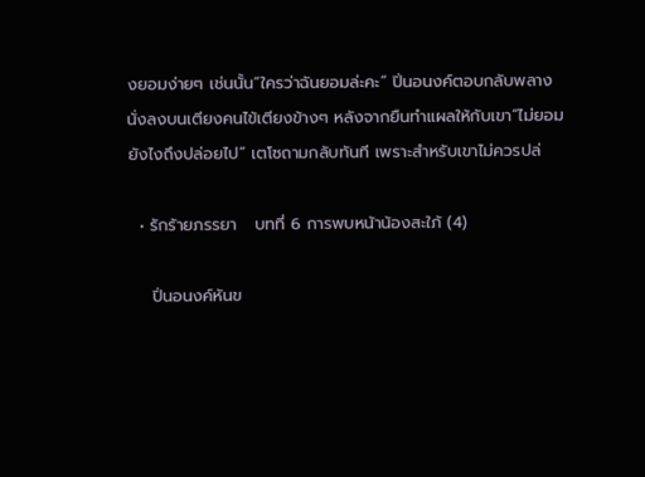งยอมง่ายๆ เช่นนั้น“ใครว่าฉันยอมล่ะคะ” ปิ่นอนงค์ตอบกลับพลางนั่งลงบนเตียงคนไข้เตียงข้างๆ หลังจากยืนทำแผลให้กับเขา“ไม่ยอมยังไงถึงปล่อยไป” เตโซถามกลับทันที เพราะสำหรับเขาไม่ควรปล่

  • รักร้ายภรรยา   บทที่ 6 การพบหน้าน้องสะใภ้ (4)

    ปิ่นอนงค์หันข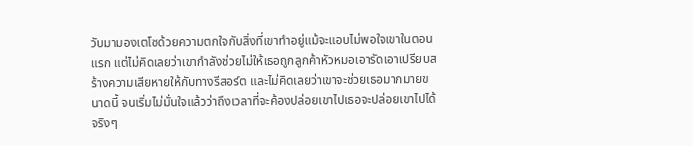วับมามองเตโซด้วยความตกใจกับสิ่งที่เขาทำอยู่แม้จะแอบไม่พอใจเขาในตอนแรก แต่ไม่คิดเลยว่าเขากำลังช่วยไม่ให้เธอถูกลูกค้าหัวหมอเอารัดเอาเปรียบสร้างความเสียหายให้กับทางรีสอร์ต และไม่คิดเลยว่าเขาจะช่วยเธอมากมายขนาดนี้ จนเริ่มไม่มั่นใจแล้วว่าถึงเวลาที่จะค้องปล่อยเขาไปเธอจะปล่อยเขาไปได้จริงๆ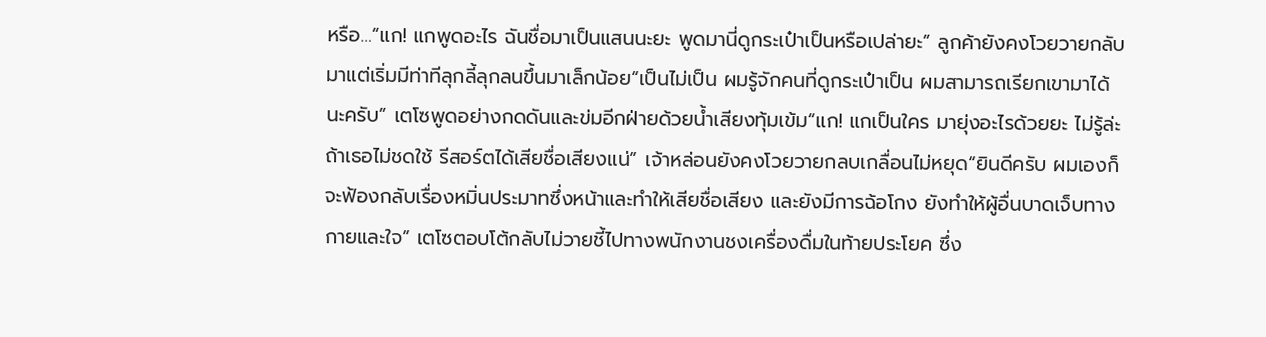หรือ…“แก! แกพูดอะไร ฉันชื่อมาเป็นแสนนะยะ พูดมานี่ดูกระเป๋าเป็นหรือเปล่ายะ” ลูกค้ายังคงโวยวายกลับมาแต่เริ่มมีท่าทีลุกลี้ลุกลนขึ้นมาเล็กน้อย“เป็นไม่เป็น ผมรู้จักคนที่ดูกระเป๋าเป็น ผมสามารถเรียกเขามาได้นะครับ” เตโซพูดอย่างกดดันและข่มอีกฝ่ายด้วยน้ำเสียงทุ้มเข้ม“แก! แกเป็นใคร มายุ่งอะไรด้วยยะ ไม่รู้ล่ะ ถ้าเธอไม่ชดใช้ รีสอร์ตได้เสียชื่อเสียงแน่” เจ้าหล่อนยังคงโวยวายกลบเกลื่อนไม่หยุด“ยินดีครับ ผมเองก็จะฟ้องกลับเรื่องหมิ่นประมาทซึ่งหน้าและทำให้เสียชื่อเสียง และยังมีการฉ้อโกง ยังทำให้ผู้อื่นบาดเจ็บทางกายและใจ” เตโซตอบโต้กลับไม่วายชี้ไปทางพนักงานชงเครื่องดื่มในท้ายประโยค ซึ่ง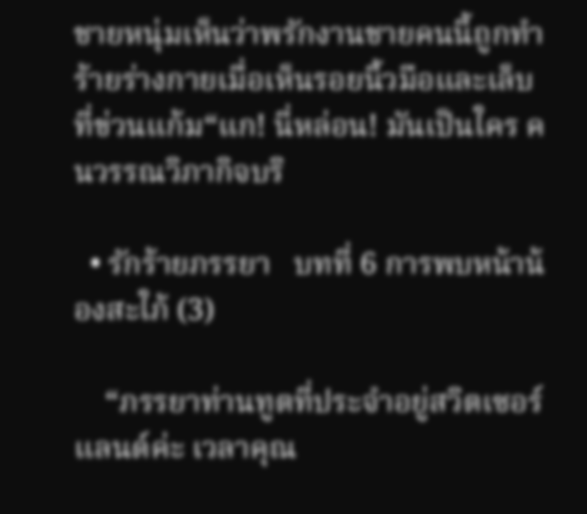ชายหนุ่มเห็นว่าพรักงานชายคนนี้ถูกทำร้ายร่างกายเมื่อเห็นรอยนิ้วมือและเล็บที่ข่วนแก้ม“แก! นี่หล่อน! มันเป็นใคร คนวรรณวิภากิจบริ

  • รักร้ายภรรยา   บทที่ 6 การพบหน้าน้องสะใภ้ (3)

    “ภรรยาท่านทูตที่ประจำอยู่สวิตเซอร์แลนด์ค่ะ เวลาคุณ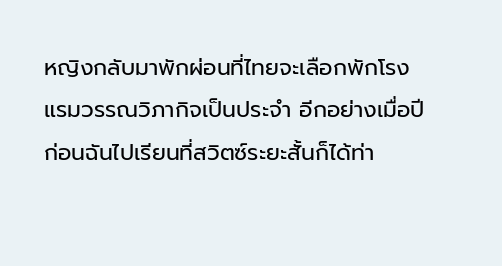หญิงกลับมาพักผ่อนที่ไทยจะเลือกพักโรงแรมวรรณวิภากิจเป็นประจำ อีกอย่างเมื่อปีก่อนฉันไปเรียนที่สวิตซ์ระยะสั้นก็ได้ท่า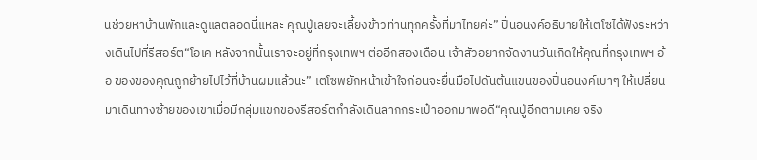นช่วยหาบ้านพักและดูแลตลอดนี่แหละ คุณปู่เลยจะเลี้ยงข้าวท่านทุกครั้งที่มาไทยค่ะ” ปิ่นอนงค์อธิบายให้เตโซได้ฟังระหว่างเดินไปที่รีสอร์ต“โอเค หลังจากนั้นเราจะอยู่ที่กรุงเทพฯ ต่ออีกสองเดือน เจ้าสัวอยากจัดงานวันเกิดให้คุณที่กรุงเทพฯ อ้อ ของของคุณถูกย้ายไปไว้ที่บ้านผมแล้วนะ” เตโซพยักหน้าเข้าใจก่อนจะยื่นมือไปดันต้นแขนของปิ่นอนงค์เบาๆ ให้เปลี่ยนมาเดินทางซ้ายของเขาเมื่อมีกลุ่มแขกของรีสอร์ตกำลังเดินลากกระเป๋าออกมาพอดี“คุณปู่อีกตามเคย จริง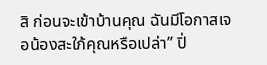สิ ก่อนจะเข้าบ้านคุณ ฉันมีโอกาสเจอน้องสะใภ้คุณหรือเปล่า” ปิ่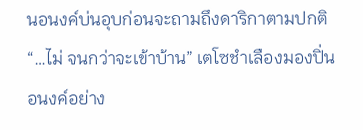นอนงค์บ่นอุบก่อนจะถามถึงดาริกาตามปกติ“…ไม่ จนกว่าจะเข้าบ้าน” เตโซชำเลืองมองปิ่นอนงค์อย่าง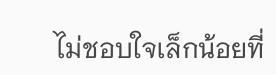ไม่ชอบใจเล็กน้อยที่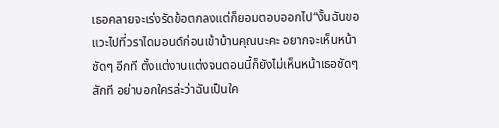เธอคลายจะเร่งรัดข้อตกลงแต่ก็ยอมตอบออกไป“งั้นฉันขอแวะไปที่วราไดมอนด์ก่อนเข้าบ้านคุณนะคะ อยากจะเห็นหน้าชัดๆ อีกที ตั้งแต่งานแต่งจนตอนนี้ก็ยังไม่เห็นหน้าเธอชัดๆ สักที อย่าบอกใครล่ะว่าฉันเป็นใค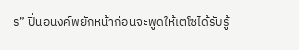ร” ปิ่นอนงค์พยักหน้าก่อนจะพูดให้เตโซได้รับรู้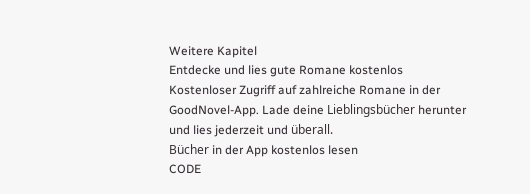Weitere Kapitel
Entdecke und lies gute Romane kostenlos
Kostenloser Zugriff auf zahlreiche Romane in der GoodNovel-App. Lade deine Lieblingsbücher herunter und lies jederzeit und überall.
Bücher in der App kostenlos lesen
CODE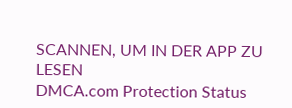SCANNEN, UM IN DER APP ZU LESEN
DMCA.com Protection Status